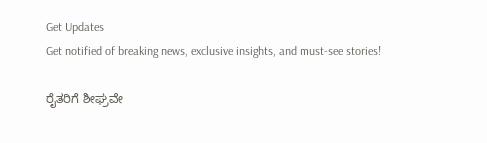Get Updates
Get notified of breaking news, exclusive insights, and must-see stories!

ರೈತರಿಗೆ ಶೀಘ್ರವೇ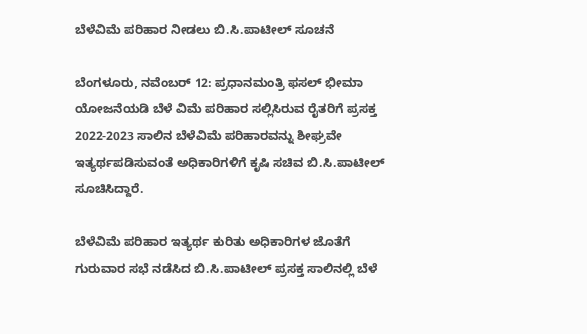ಬೆಳೆವಿಮೆ ಪರಿಹಾರ ನೀಡಲು ಬಿ.ಸಿ.ಪಾಟೀಲ್ ಸೂಚನೆ

ಬೆಂಗಳೂರು, ನವೆಂಬರ್ 12: ಪ್ರಧಾನಮಂತ್ರಿ ಫಸಲ್ ಭೀಮಾ ಯೋಜನೆಯಡಿ ಬೆಳೆ ವಿಮೆ ಪರಿಹಾರ ಸಲ್ಲಿಸಿರುವ ರೈತರಿಗೆ ಪ್ರಸಕ್ತ 2022-2023 ಸಾಲಿನ ಬೆಳೆವಿಮೆ ಪರಿಹಾರವನ್ನು ಶೀಘ್ರವೇ ಇತ್ಯರ್ಥಪಡಿಸುವಂತೆ ಅಧಿಕಾರಿಗಳಿಗೆ ಕೃಷಿ ಸಚಿವ ಬಿ.ಸಿ.ಪಾಟೀಲ್ ಸೂಚಿಸಿದ್ದಾರೆ.

ಬೆಳೆವಿಮೆ ಪರಿಹಾರ ಇತ್ಯರ್ಥ ಕುರಿತು ಅಧಿಕಾರಿಗಳ ಜೊತೆಗೆ ಗುರುವಾರ ಸಭೆ ನಡೆಸಿದ ಬಿ.ಸಿ.ಪಾಟೀಲ್ ಪ್ರಸಕ್ತ ಸಾಲಿನಲ್ಲಿ ಬೆಳೆ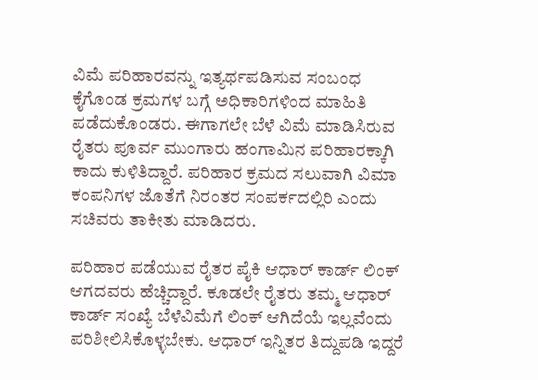ವಿಮೆ ಪರಿಹಾರವನ್ನು ಇತ್ಯರ್ಥಪಡಿಸುವ ಸಂಬಂಧ ಕೈಗೊಂಡ ಕ್ರಮಗಳ ಬಗ್ಗೆ ಅಧಿಕಾರಿಗಳಿಂದ ಮಾಹಿತಿ ಪಡೆದುಕೊಂಡರು. ಈಗಾಗಲೇ ಬೆಳೆ ವಿಮೆ ಮಾಡಿಸಿರುವ ರೈತರು ಪೂರ್ವ ಮುಂಗಾರು ಹಂಗಾಮಿನ ಪರಿಹಾರಕ್ಕಾಗಿ ಕಾದು ಕುಳಿತಿದ್ದಾರೆ. ಪರಿಹಾರ ಕ್ರಮದ ಸಲುವಾಗಿ ವಿಮಾ ಕಂಪನಿಗಳ ಜೊತೆಗೆ ನಿರಂತರ ಸಂಪರ್ಕದಲ್ಲಿರಿ ಎಂದು ಸಚಿವರು ತಾಕೀತು ಮಾಡಿದರು.

ಪರಿಹಾರ ಪಡೆಯುವ ರೈತರ ಪೈಕಿ ಆಧಾರ್ ಕಾರ್ಡ್ ಲಿಂಕ್‌ ಆಗದವರು ಹೆಚ್ಚಿದ್ದಾರೆ. ಕೂಡಲೇ ರೈತರು ತಮ್ಮ ಆಧಾರ್ ಕಾರ್ಡ್ ಸಂಖ್ಯೆ ಬೆಳೆವಿಮೆಗೆ ಲಿಂಕ್ ಆಗಿದೆಯೆ ಇಲ್ಲವೆಂದು ಪರಿಶೀಲಿಸಿಕೊಳ್ಳಬೇಕು. ಆಧಾರ್‌ ಇನ್ನಿತರ ತಿದ್ದುಪಡಿ ಇದ್ದರೆ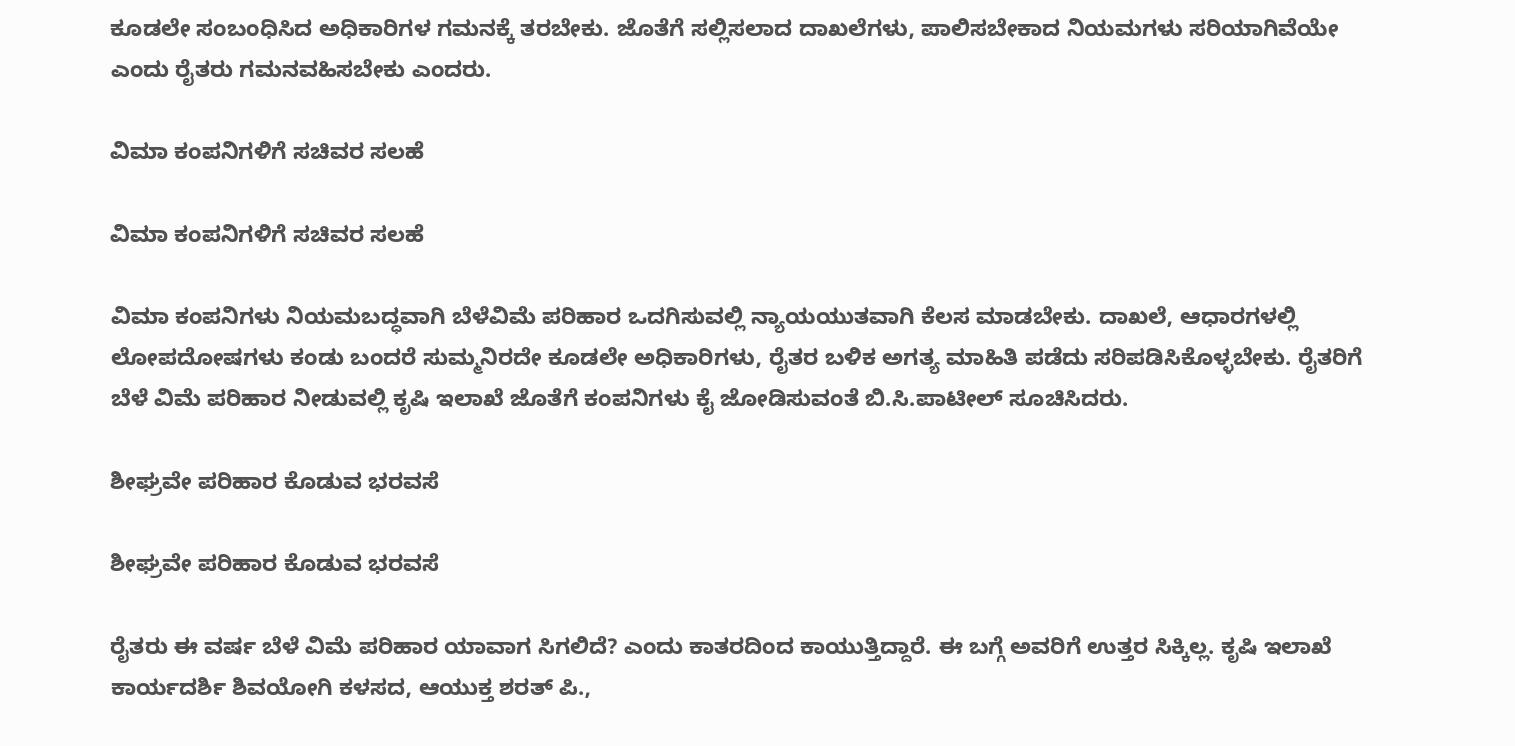ಕೂಡಲೇ ಸಂಬಂಧಿಸಿದ ಅಧಿಕಾರಿಗಳ ಗಮನಕ್ಕೆ ತರಬೇಕು. ಜೊತೆಗೆ ಸಲ್ಲಿಸಲಾದ ದಾಖಲೆಗಳು, ಪಾಲಿಸಬೇಕಾದ ನಿಯಮಗಳು ಸರಿಯಾಗಿವೆಯೇ ಎಂದು ರೈತರು ಗಮನವಹಿಸಬೇಕು ಎಂದರು.

ವಿಮಾ ಕಂಪನಿಗಳಿಗೆ ಸಚಿವರ ಸಲಹೆ

ವಿಮಾ ಕಂಪನಿಗಳಿಗೆ ಸಚಿವರ ಸಲಹೆ

ವಿಮಾ ಕಂಪನಿಗಳು ನಿಯಮಬದ್ಧವಾಗಿ ಬೆಳೆವಿಮೆ ಪರಿಹಾರ ಒದಗಿಸುವಲ್ಲಿ ನ್ಯಾಯಯುತವಾಗಿ ಕೆಲಸ ಮಾಡಬೇಕು. ದಾಖಲೆ, ಆಧಾರಗಳಲ್ಲಿ ಲೋಪದೋಷಗಳು ಕಂಡು ಬಂದರೆ ಸುಮ್ಮನಿರದೇ ಕೂಡಲೇ ಅಧಿಕಾರಿಗಳು, ರೈತರ ಬಳಿಕ ಅಗತ್ಯ ಮಾಹಿತಿ ಪಡೆದು ಸರಿಪಡಿಸಿಕೊಳ್ಳಬೇಕು. ರೈತರಿಗೆ ಬೆಳೆ ವಿಮೆ ಪರಿಹಾರ ನೀಡುವಲ್ಲಿ ಕೃಷಿ ಇಲಾಖೆ ಜೊತೆಗೆ ಕಂಪನಿಗಳು ಕೈ ಜೋಡಿಸುವಂತೆ ಬಿ.ಸಿ.ಪಾಟೀಲ್ ಸೂಚಿಸಿದರು.

ಶೀಘ್ರವೇ ಪರಿಹಾರ ಕೊಡುವ ಭರವಸೆ

ಶೀಘ್ರವೇ ಪರಿಹಾರ ಕೊಡುವ ಭರವಸೆ

ರೈತರು ಈ ವರ್ಷ ಬೆಳೆ ವಿಮೆ ಪರಿಹಾರ ಯಾವಾಗ ಸಿಗಲಿದೆ? ಎಂದು ಕಾತರದಿಂದ ಕಾಯುತ್ತಿದ್ದಾರೆ. ಈ ಬಗ್ಗೆ ಅವರಿಗೆ ಉತ್ತರ ಸಿಕ್ಕಿಲ್ಲ. ಕೃಷಿ ಇಲಾಖೆ ಕಾರ್ಯದರ್ಶಿ ಶಿವಯೋಗಿ ಕಳಸದ, ಆಯುಕ್ತ ಶರತ್ ಪಿ.,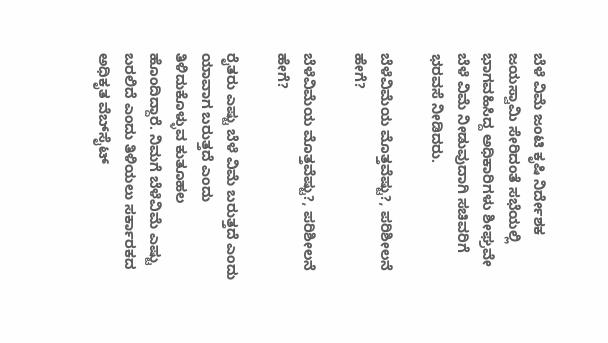ಬೆಳೆ ವಿಮೆ ಜಂಟಿ ಕೃಷಿ ನಿರ್ದೇಶಕ ಜಯಸ್ವಾಮಿ ಸೇರಿದಂತೆ ಸಭೆಯಲ್ಲಿ ಭಾಗವಹಿಸಿದ್ದ ಅಧಿಕಾರಿಗಳು ಶೀಘ್ರವೇ ಬೆಳೆ ವಿಮೆ ನೀಡುವುದಾಗಿ ಸಚಿವರಿಗೆ ಭರವಸೆ ನೀಡಿದರು.

ಬೆಳೆವಿಮೆಯ ಮೊತ್ತವೆಷ್ಟು?, ಪರಿಶೀಲನೆ ಹೇಗೆ?

ಬೆಳೆವಿಮೆಯ ಮೊತ್ತವೆಷ್ಟು?, ಪರಿಶೀಲನೆ ಹೇಗೆ?

ರೈತರು ಎಷ್ಟು ಬೆಳೆ ವಿಮೆ ಬರುತ್ತದೆ ಎಂದು ಯಾವಾಗ ಬರುತ್ತದೆ ಎಂದು ತಿಳಿದುಕೊಳ್ಳುವ ಕುತೂಹಲ ಹೊಂದಿದ್ದಾರೆ. ನಿಮಗೆ ಬೆಳೆವಿಮೆ ಎಷ್ಟು ಬರಲಿದೆ ಎಂದು ತಿಳಿಯಲು ಸರ್ಕಾರಕದ ಅಧಿಕೃತ ವೆಬ್‌ಸೈಟ್‌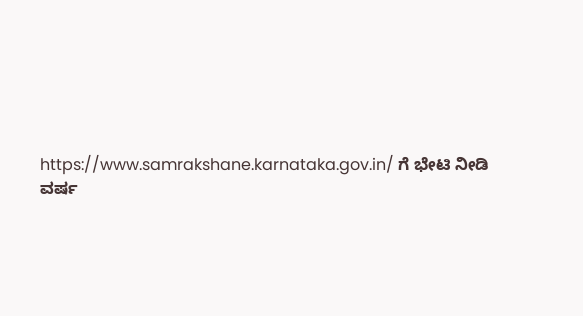https://www.samrakshane.karnataka.gov.in/ ಗೆ ಭೇಟಿ ನೀಡಿ ವರ್ಷ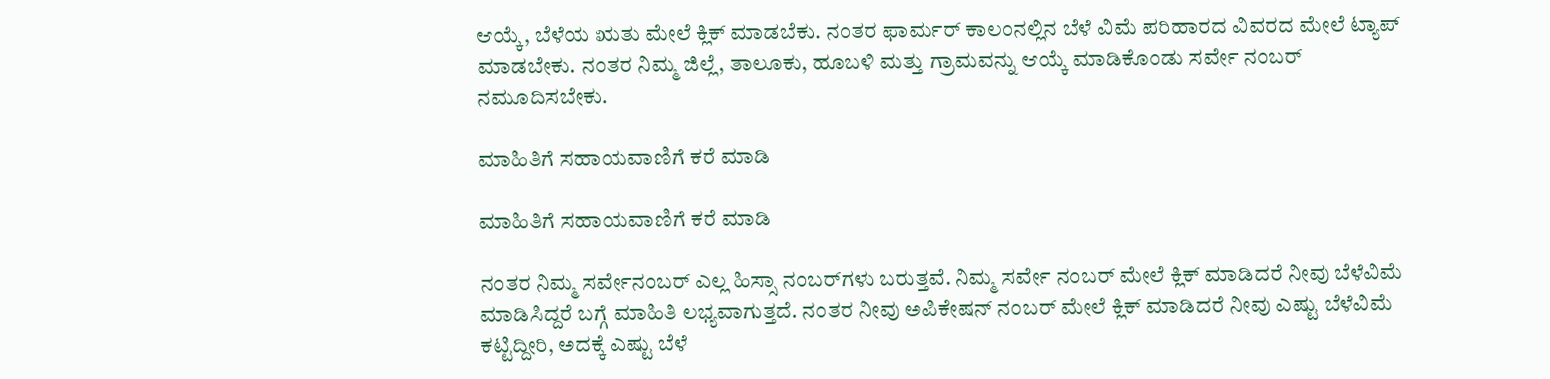ಆಯ್ಕೆ, ಬೆಳೆಯ ಋತು ಮೇಲೆ ಕ್ಲಿಕ್‌ ಮಾಡಬೆಕು. ನಂತರ ಫಾರ್ಮರ್‌ ಕಾಲಂನಲ್ಲಿನ ಬೆಳೆ ವಿಮೆ ಪರಿಹಾರದ ವಿವರದ ಮೇಲೆ ಟ್ಯಾಪ್‌ ಮಾಡಬೇಕು. ನಂತರ ನಿಮ್ಮ ಜಿಲ್ಲೆ, ತಾಲೂಕು, ಹೂಬಳಿ ಮತ್ತು ಗ್ರಾಮವನ್ನು ಆಯ್ಕೆ ಮಾಡಿಕೊಂಡು ಸರ್ವೇ ನಂಬರ್ ನಮೂದಿಸಬೇಕು.

ಮಾಹಿತಿಗೆ ಸಹಾಯವಾಣಿಗೆ ಕರೆ ಮಾಡಿ

ಮಾಹಿತಿಗೆ ಸಹಾಯವಾಣಿಗೆ ಕರೆ ಮಾಡಿ

ನಂತರ ನಿಮ್ಮ ಸರ್ವೇನಂಬರ್‌ ಎಲ್ಲ ಹಿಸ್ಸಾ ನಂಬರ್‌ಗಳು ಬರುತ್ತವೆ. ನಿಮ್ಮ ಸರ್ವೇ ನಂಬರ್ ಮೇಲೆ ಕ್ಲಿಕ್ ಮಾಡಿದರೆ ನೀವು ಬೆಳೆವಿಮೆ ಮಾಡಿಸಿದ್ದರೆ ಬಗ್ಗೆ ಮಾಹಿತಿ ಲಭ್ಯವಾಗುತ್ತದೆ. ನಂತರ ನೀವು ಅಪಿಕೇಷನ್‌ ನಂಬರ್ ಮೇಲೆ ಕ್ಲಿಕ್ ಮಾಡಿದರೆ ನೀವು ಎಷ್ಟು ಬೆಳೆವಿಮೆ ಕಟ್ಟಿದ್ದೀರಿ, ಅದಕ್ಕೆ ಎಷ್ಟು ಬೆಳೆ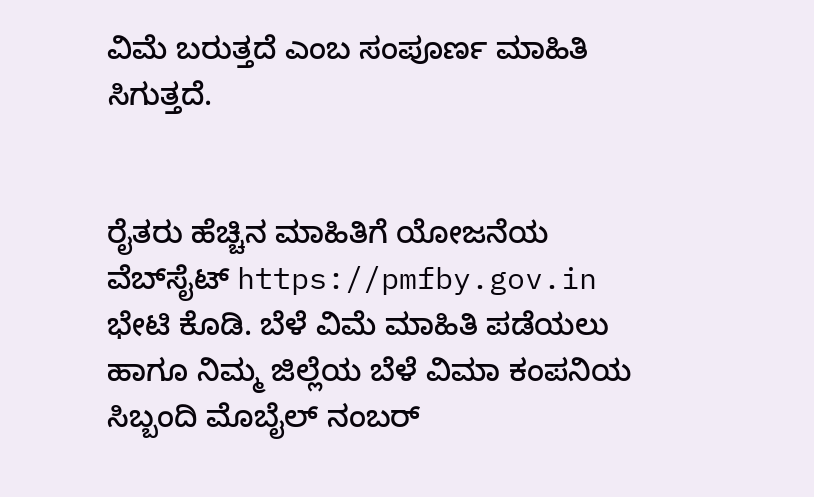ವಿಮೆ ಬರುತ್ತದೆ ಎಂಬ ಸಂಪೂರ್ಣ ಮಾಹಿತಿ ಸಿಗುತ್ತದೆ.


ರೈತರು ಹೆಚ್ಚಿನ ಮಾಹಿತಿಗೆ ಯೋಜನೆಯ ವೆಬ್‌ಸೈಟ್‌ https://pmfby.gov.in ಭೇಟಿ ಕೊಡಿ. ಬೆಳೆ ವಿಮೆ ಮಾಹಿತಿ ಪಡೆಯಲು ಹಾಗೂ ನಿಮ್ಮ ಜಿಲ್ಲೆಯ ಬೆಳೆ ವಿಮಾ ಕಂಪನಿಯ ಸಿಬ್ಬಂದಿ ಮೊಬೈಲ್‌ ನಂಬರ್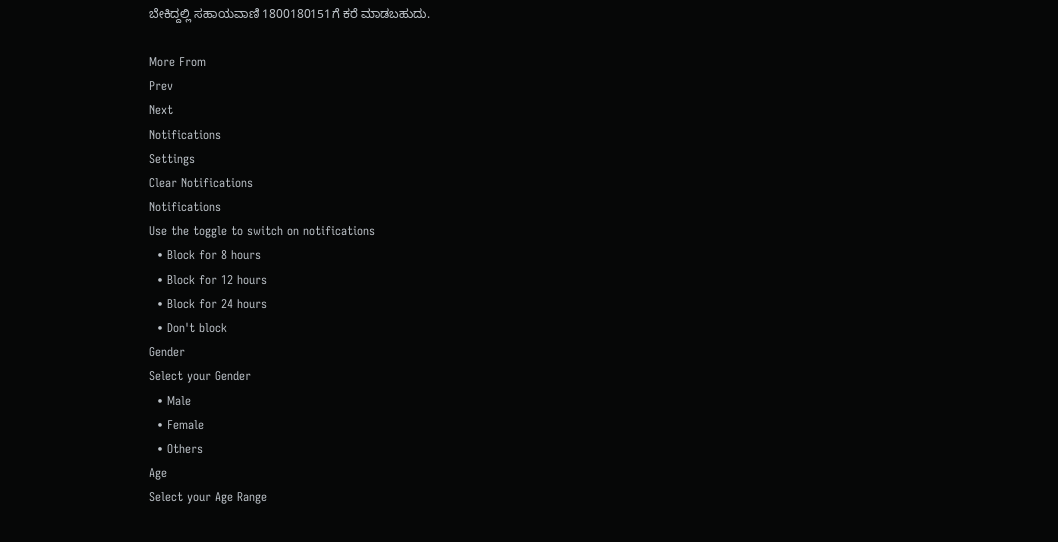ಬೇಕಿದ್ದಲ್ಲಿ ಸಹಾಯವಾಣಿ 1800180151ಗೆ ಕರೆ ಮಾಡಬಹುದು.

More From
Prev
Next
Notifications
Settings
Clear Notifications
Notifications
Use the toggle to switch on notifications
  • Block for 8 hours
  • Block for 12 hours
  • Block for 24 hours
  • Don't block
Gender
Select your Gender
  • Male
  • Female
  • Others
Age
Select your Age Range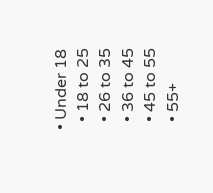• Under 18
  • 18 to 25
  • 26 to 35
  • 36 to 45
  • 45 to 55
  • 55+